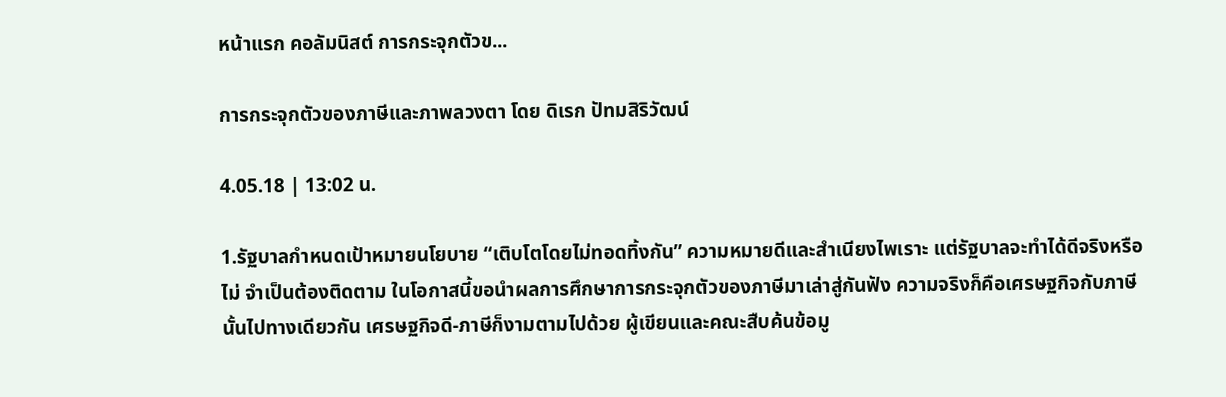หน้าแรก คอลัมนิสต์ การกระจุกตัวข...

การกระจุกตัวของภาษีและภาพลวงตา โดย ดิเรก ปัทมสิริวัฒน์

4.05.18 | 13:02 น.

1.รัฐบาลกำหนดเป้าหมายนโยบาย “เติบโตโดยไม่ทอดทิ้งกัน” ความหมายดีและสำเนียงไพเราะ แต่รัฐบาลจะทำได้ดีจริงหรือไม่ จำเป็นต้องติดตาม ในโอกาสนี้ขอนำผลการศึกษาการกระจุกตัวของภาษีมาเล่าสู่กันฟัง ความจริงก็คือเศรษฐกิจกับภาษีนั้นไปทางเดียวกัน เศรษฐกิจดี-ภาษีก็งามตามไปด้วย ผู้เขียนและคณะสืบค้นข้อมู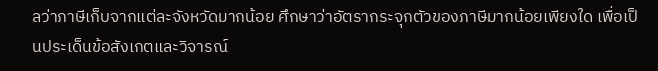ลว่าภาษีเก็บจากแต่ละจังหวัดมากน้อย ศึกษาว่าอัตรากระจุกตัวของภาษีมากน้อยเพียงใด เพื่อเป็นประเด็นข้อสังเกตและวิจารณ์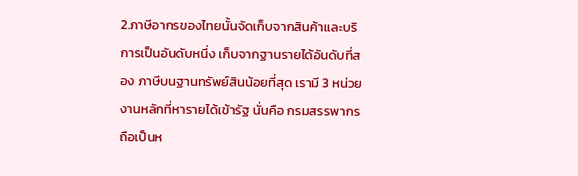2.ภาษีอากรของไทยนั้นจัดเก็บจากสินค้าและบริการเป็นอันดับหนึ่ง เก็บจากฐานรายได้อันดับที่สอง ภาษีบนฐานทรัพย์สินน้อยที่สุด เรามี 3 หน่วยงานหลักที่หารายได้เข้ารัฐ นั่นคือ กรมสรรพากรถือเป็นห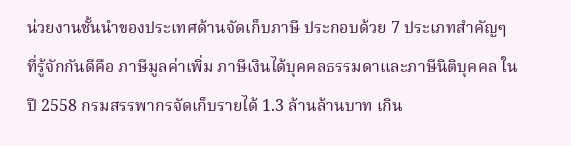น่วยงานชั้นนำของประเทศด้านจัดเก็บภาษี ประกอบด้วย 7 ประเภทสำคัญๆ ที่รู้จักกันดีคือ ภาษีมูลค่าเพิ่ม ภาษีเงินได้บุคคลธรรมดาและภาษีนิติบุคคล ในปี 2558 กรมสรรพากรจัดเก็บรายได้ 1.3 ล้านล้านบาท เกิน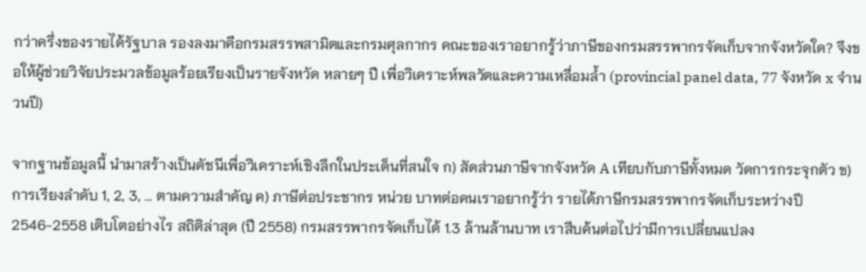กว่าครึ่งของรายได้รัฐบาล รองลงมาคือกรมสรรพสามิตและกรมศุลกากร คณะของเราอยากรู้ว่าภาษีของกรมสรรพากรจัดเก็บจากจังหวัดใด? จึงขอให้ผู้ช่วยวิจัยประมวลข้อมูลร้อยเรียงเป็นรายจังหวัด หลายๆ ปี เพื่อวิเคราะห์พลวัตและความเหลื่อมล้ำ (provincial panel data, 77 จังหวัด x จำนวนปี)

จากฐานข้อมูลนี้ นำมาสร้างเป็นดัชนีเพื่อวิเคราะห์เชิงลึกในประเด็นที่สนใจ ก) สัดส่วนภาษีจากจังหวัด A เทียบกับภาษีทั้งหมด วัดการกระจุกตัว ข) การเรียงลำดับ 1, 2, 3, … ตามความสำคัญ ค) ภาษีต่อประชากร หน่วย บาทต่อคนเราอยากรู้ว่า รายได้ภาษีกรมสรรพากรจัดเก็บระหว่างปี 2546-2558 เติบโตอย่างไร สถิติล่าสุด (ปี 2558) กรมสรรพากรจัดเก็บได้ 1.3 ล้านล้านบาท เราสืบค้นต่อไปว่ามีการเปลี่ยนแปลง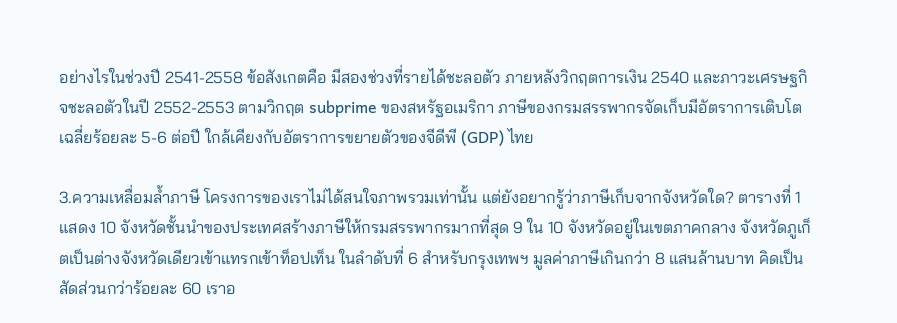อย่างไรในช่วงปี 2541-2558 ข้อสังเกตคือ มีสองช่วงที่รายได้ชะลอตัว ภายหลังวิกฤตการเงิน 2540 และภาวะเศรษฐกิจชะลอตัวในปี 2552-2553 ตามวิกฤต subprime ของสหรัฐอเมริกา ภาษีของกรมสรรพากรจัดเก็บมีอัตราการเติบโตเฉลี่ยร้อยละ 5-6 ต่อปี ใกล้เคียงกับอัตราการขยายตัวของจีดีพี (GDP) ไทย

3.ความเหลื่อมล้ำภาษี โครงการของเราไม่ได้สนใจภาพรวมเท่านั้น แต่ยังอยากรู้ว่าภาษีเก็บจากจังหวัดใด? ตารางที่ 1 แสดง 10 จังหวัดชั้นนำของประเทศสร้างภาษีให้กรมสรรพากรมากที่สุด 9 ใน 10 จังหวัดอยู่ในเขตภาคกลาง จังหวัดภูเก็ตเป็นต่างจังหวัดเดียวเข้าแทรกเข้าท็อปเท็น ในลำดับที่ 6 สำหรับกรุงเทพฯ มูลค่าภาษีเกินกว่า 8 แสนล้านบาท คิดเป็นสัดส่วนกว่าร้อยละ 60 เราอ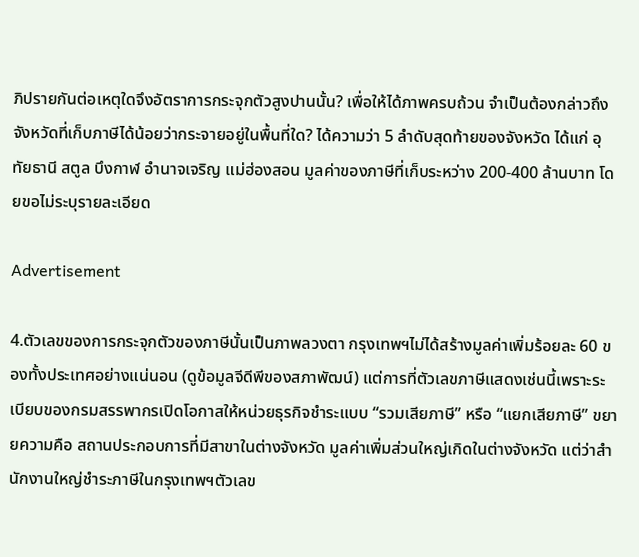ภิปรายกันต่อเหตุใดจึงอัตราการกระจุกตัวสูงปานนั้น? เพื่อให้ได้ภาพครบถ้วน จำเป็นต้องกล่าวถึงจังหวัดที่เก็บภาษีได้น้อยว่ากระจายอยู่ในพื้นที่ใด? ได้ความว่า 5 ลำดับสุดท้ายของจังหวัด ได้แก่ อุทัยธานี สตูล บึงกาฬ อำนาจเจริญ แม่ฮ่องสอน มูลค่าของภาษีที่เก็บระหว่าง 200-400 ล้านบาท โดยขอไม่ระบุรายละเอียด

Advertisement

4.ตัวเลขของการกระจุกตัวของภาษีนั้นเป็นภาพลวงตา กรุงเทพฯไม่ได้สร้างมูลค่าเพิ่มร้อยละ 60 ของทั้งประเทศอย่างแน่นอน (ดูข้อมูลจีดีพีของสภาพัฒน์) แต่การที่ตัวเลขภาษีแสดงเช่นนี้เพราะระเบียบของกรมสรรพากรเปิดโอกาสให้หน่วยธุรกิจชำระแบบ “รวมเสียภาษี” หรือ “แยกเสียภาษี” ขยายความคือ สถานประกอบการที่มีสาขาในต่างจังหวัด มูลค่าเพิ่มส่วนใหญ่เกิดในต่างจังหวัด แต่ว่าสำนักงานใหญ่ชำระภาษีในกรุงเทพฯตัวเลข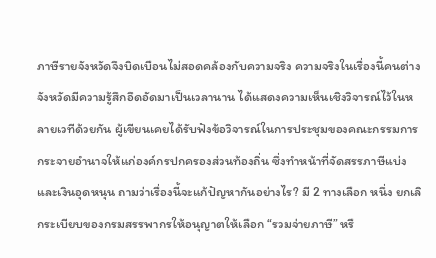ภาษีรายจังหวัดจึงบิดเบือนไม่สอดคล้องกับความจริง ความจริงในเรื่องนี้คนต่างจังหวัดมีความรู้สึกอึดอัดมาเป็นเวลานาน ได้แสดงความเห็นเชิงวิจารณ์ไว้ในหลายเวทีด้วยกัน ผู้เขียนเคยได้รับฟังข้อวิจารณ์ในการประชุมของคณะกรรมการกระจายอำนาจให้แก่องค์กรปกครองส่วนท้องถิ่น ซึ่งทำหน้าที่จัดสรรภาษีแบ่งและเงินอุดหนุน ถามว่าเรื่องนี้จะแก้ปัญหากันอย่างไร? มี 2 ทางเลือก หนึ่ง ยกเลิกระเบียบของกรมสรรพากรให้อนุญาตให้เลือก “รวมจ่ายภาษี” หรื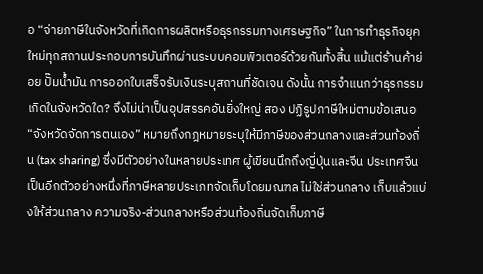อ “จ่ายภาษีในจังหวัดที่เกิดการผลิตหรือธุรกรรมทางเศรษฐกิจ” ในการทำธุรกิจยุคใหม่ทุกสถานประกอบการบันทึกผ่านระบบคอมพิวเตอร์ด้วยกันทั้งสิ้น แม้แต่ร้านค้าย่อย ปั๊มน้ำมัน การออกใบเสร็จรับเงินระบุสถานที่ชัดเจน ดังนั้น การจำแนกว่าธุรกรรมเกิดในจังหวัดใด? จึงไม่น่าเป็นอุปสรรคอันยิ่งใหญ่ สอง ปฏิรูปภาษีใหม่ตามข้อเสนอ “จังหวัดจัดการตนเอง” หมายถึงกฎหมายระบุให้มีภาษีของส่วนกลางและส่วนท้องถิ่น (tax sharing) ซึ่งมีตัวอย่างในหลายประเทศ ผู้เขียนนึกถึงญี่ปุ่นและจีน ประเทศจีนเป็นอีกตัวอย่างหนึ่งที่ภาษีหลายประเภทจัดเก็บโดยมณฑล ไม่ใช่ส่วนกลาง เก็บแล้วแบ่งให้ส่วนกลาง ความจริง-ส่วนกลางหรือส่วนท้องถิ่นจัดเก็บภาษี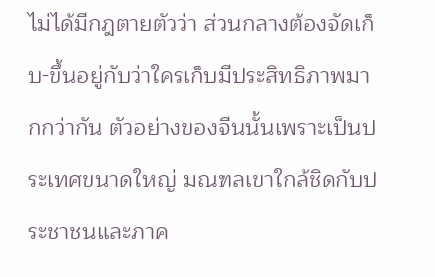ไม่ได้มีกฎตายตัวว่า ส่วนกลางต้องจัดเก็บ-ขึ้นอยู่กับว่าใครเก็บมีประสิทธิภาพมากกว่ากัน ตัวอย่างของจีนนั้นเพราะเป็นประเทศขนาดใหญ่ มณฑลเขาใกล้ชิดกับประชาชนและภาค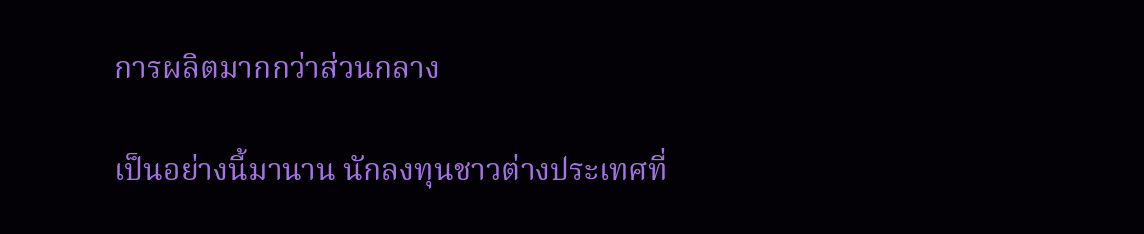การผลิตมากกว่าส่วนกลาง

เป็นอย่างนี้มานาน นักลงทุนชาวต่างประเทศที่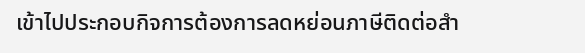เข้าไปประกอบกิจการต้องการลดหย่อนภาษีติดต่อสำ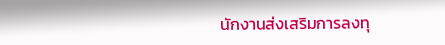นักงานส่งเสริมการลงทุ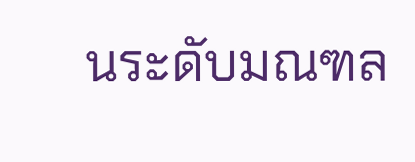นระดับมณฑล